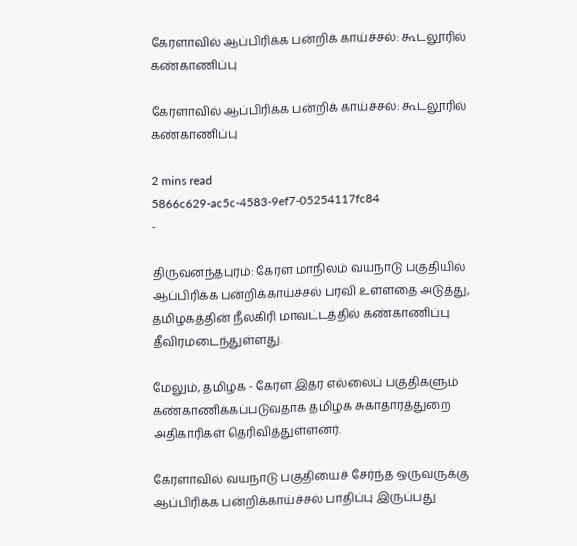கேரளாவில் ஆப்பிரிக்க பன்றிக் காய்ச்சல்: கூடலூரில் கண்காணிப்பு

கேரளாவில் ஆப்பிரிக்க பன்றிக் காய்ச்சல்: கூடலூரில் கண்காணிப்பு

2 mins read
5866c629-ac5c-4583-9ef7-05254117fc84
-

திருவனந்தபுரம்: கேரள மாநிலம் வயநாடு பகுதியில் ஆப்பிரிக்க பன்றிக்காய்ச்சல் பரவி உள்ளதை அடுத்து, தமிழகத்தின் நீலகிரி மாவட்டத்தில் கண்காணிப்பு தீவிரமடைந்துள்ளது.

மேலும், தமிழக - கேரள இதர எல்லைப் பகுதிகளும் கண்காணிக்கப்படுவதாக தமிழக சுகாதாரத்துறை அதிகாரிகள் தெரிவித்துள்ளனர்.

கேரளாவில் வயநாடு பகுதியைச் சேர்ந்த ஒருவருக்கு ஆப்பிரிக்க பன்றிக்காய்ச்சல் பாதிப்பு இருப்பது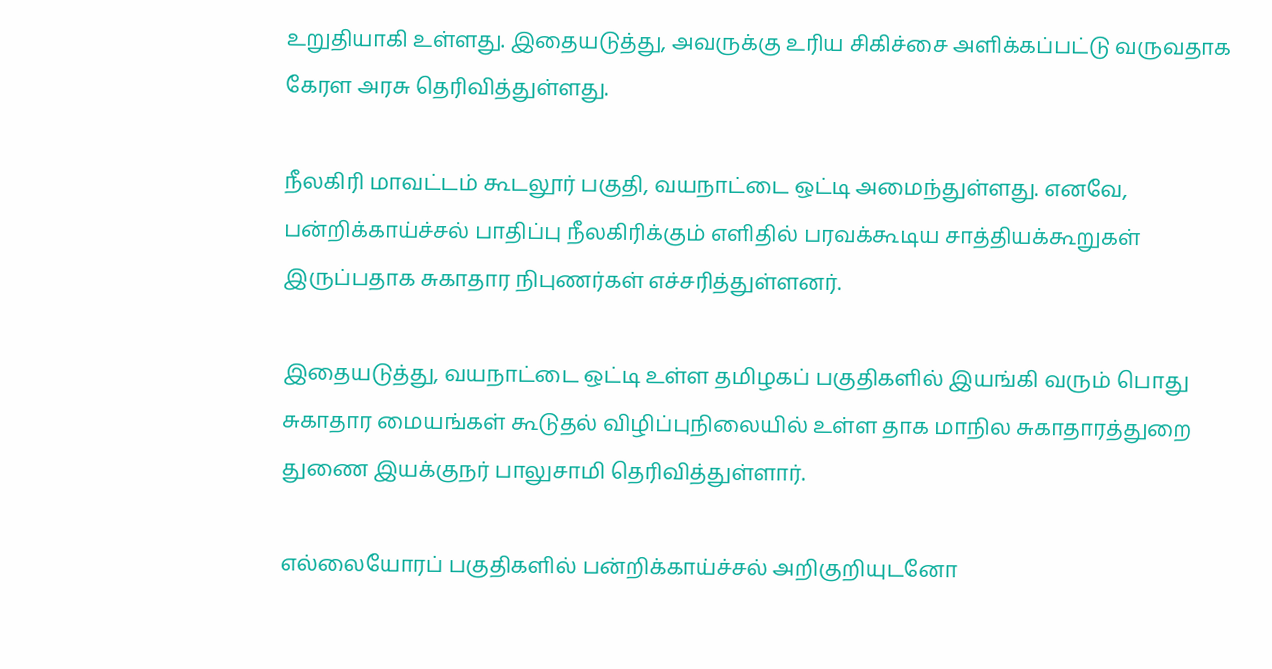உறுதியாகி உள்ளது. இதையடுத்து, அவருக்கு உரிய சிகிச்சை அளிக்கப்பட்டு வருவதாக கேரள அரசு தெரிவித்துள்ளது.

நீலகிரி மாவட்டம் கூடலூர் பகுதி, வயநாட்டை ஒட்டி அமைந்துள்ளது. எனவே, பன்றிக்காய்ச்சல் பாதிப்பு நீலகிரிக்கும் எளிதில் பரவக்கூடிய சாத்தியக்கூறுகள் இருப்பதாக சுகாதார நிபுணர்கள் எச்சரித்துள்ளனர்.

இதையடுத்து, வயநாட்டை ஒட்டி உள்ள தமிழகப் பகுதிகளில் இயங்கி வரும் பொது சுகாதார மையங்கள் கூடுதல் விழிப்புநிலையில் உள்ள தாக மாநில சுகாதாரத்துறை துணை இயக்குநர் பாலுசாமி தெரிவித்துள்ளார்.

எல்லையோரப் பகுதிகளில் பன்றிக்காய்ச்சல் அறிகுறியுடனோ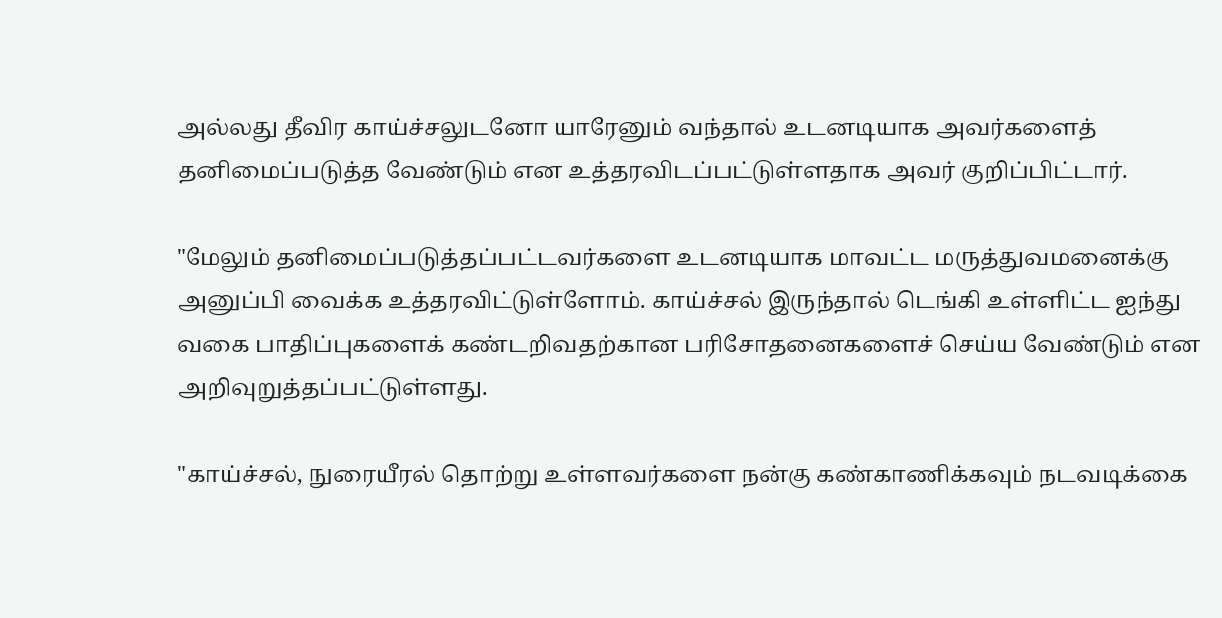அல்லது தீவிர காய்ச்சலுடனோ யாரேனும் வந்தால் உடனடியாக அவர்களைத் தனிமைப்படுத்த வேண்டும் என உத்தரவிடப்பட்டுள்ளதாக அவர் குறிப்பிட்டார்.

"மேலும் தனிமைப்படுத்தப்பட்டவர்களை உடனடியாக மாவட்ட மருத்துவமனைக்கு அனுப்பி வைக்க உத்தரவிட்டுள்ளோம். காய்ச்சல் இருந்தால் டெங்கி உள்ளிட்ட ஐந்து வகை பாதிப்புகளைக் கண்டறிவதற்கான பரிசோதனைகளைச் செய்ய வேண்டும் என அறிவுறுத்தப்பட்டுள்ளது.

"காய்ச்சல், நுரையீரல் தொற்று உள்ளவர்களை நன்கு கண்காணிக்கவும் நடவடிக்கை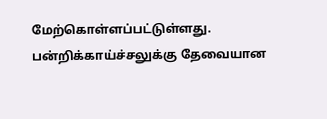மேற்கொள்ளப்பட்டுள்ளது. பன்றிக்காய்ச்சலுக்கு தேவையான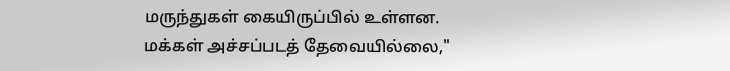மருந்துகள் கையிருப்பில் உள்ளன. மக்கள் அச்சப்படத் தேவையில்லை,"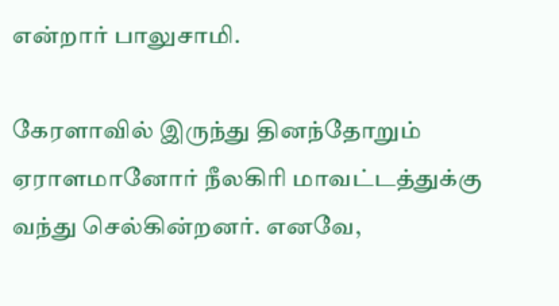என்றார் பாலுசாமி.

கேரளாவில் இருந்து தினந்தோறும் ஏராளமானோர் நீலகிரி மாவட்டத்துக்கு வந்து செல்கின்றனர். எனவே,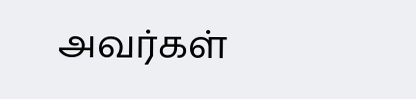அவர்கள்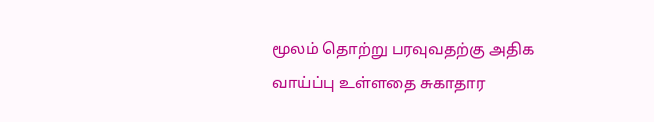மூலம் தொற்று பரவுவதற்கு அதிக வாய்ப்பு உள்ளதை சுகாதார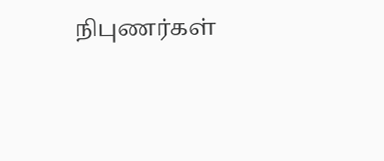நிபுணர்கள்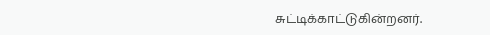சுட்டிக்காட்டுகின்றனர்.